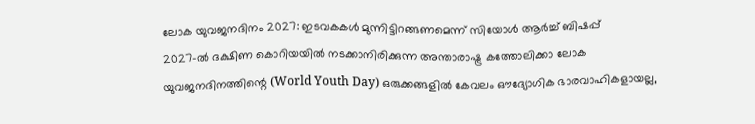ലോക യുവജനദിനം 2027: ഇടവകകൾ മുന്നിട്ടിറങ്ങണമെന്ന് സിയോൾ ആർച്ച് ബിഷപ്പ്
2027-ൽ ദക്ഷിണ കൊറിയയിൽ നടക്കാനിരിക്കുന്ന അന്താരാഷ്ട്ര കത്തോലിക്കാ ലോക യുവജനദിനത്തിന്റെ (World Youth Day) ഒരുക്കങ്ങളിൽ കേവലം ഔദ്യോഗിക ഭാരവാഹികളായല്ല,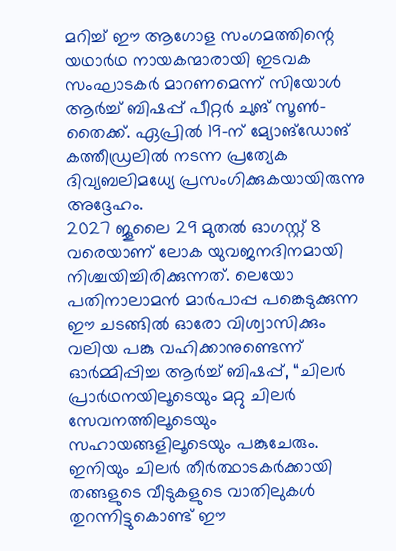മറിച്ച് ഈ ആഗോള സംഗമത്തിന്റെ യഥാർഥ നായകന്മാരായി ഇടവക സംഘാടകർ മാറണമെന്ന് സിയോൾ ആർച്ച് ബിഷപ്പ് പീറ്റർ ചുങ് സൂൺ-തൈക്ക്. ഏപ്രിൽ 19-ന് മ്യോങ്ഡോങ് കത്തീഡ്രലിൽ നടന്ന പ്രത്യേക ദിവ്യബലിമധ്യേ പ്രസംഗിക്കുകയായിരുന്നു അദ്ദേഹം.
2027 ജൂലൈ 29 മുതൽ ഓഗസ്റ്റ് 8 വരെയാണ് ലോക യുവജനദിനമായി നിശ്ചയിച്ചിരിക്കുന്നത്. ലെയോ പതിനാലാമൻ മാർപാപ്പ പങ്കെടുക്കുന്ന ഈ ചടങ്ങിൽ ഓരോ വിശ്വാസിക്കും വലിയ പങ്കു വഹിക്കാനുണ്ടെന്ന് ഓർമ്മിപ്പിച്ച ആർച്ച് ബിഷപ്പ്, “ചിലർ പ്രാർഥനയിലൂടെയും മറ്റു ചിലർ സേവനത്തിലൂടെയും സഹായങ്ങളിലൂടെയും പങ്കുചേരും. ഇനിയും ചിലർ തീർത്ഥാടകർക്കായി തങ്ങളുടെ വീടുകളുടെ വാതിലുകൾ തുറന്നിട്ടുകൊണ്ട് ഈ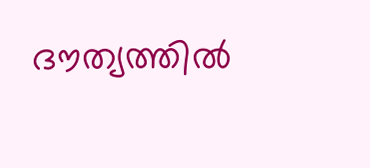ദൗത്യത്തിൽ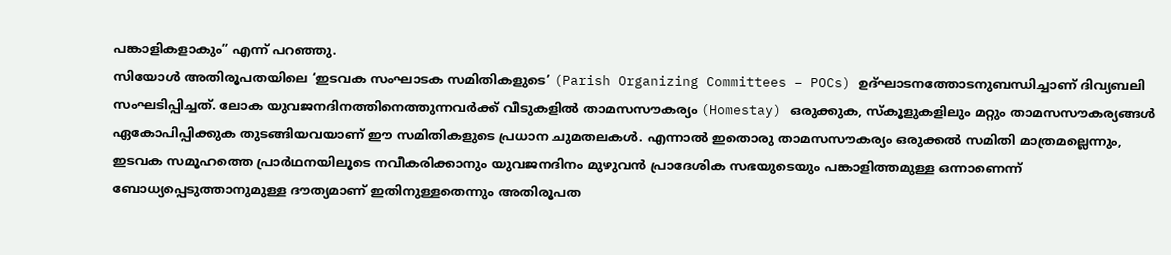പങ്കാളികളാകും” എന്ന് പറഞ്ഞു.
സിയോൾ അതിരൂപതയിലെ ‘ഇടവക സംഘാടക സമിതികളുടെ’ (Parish Organizing Committees – POCs) ഉദ്ഘാടനത്തോടനുബന്ധിച്ചാണ് ദിവ്യബലി സംഘടിപ്പിച്ചത്. ലോക യുവജനദിനത്തിനെത്തുന്നവർക്ക് വീടുകളിൽ താമസസൗകര്യം (Homestay) ഒരുക്കുക, സ്കൂളുകളിലും മറ്റും താമസസൗകര്യങ്ങൾ ഏകോപിപ്പിക്കുക തുടങ്ങിയവയാണ് ഈ സമിതികളുടെ പ്രധാന ചുമതലകൾ. എന്നാൽ ഇതൊരു താമസസൗകര്യം ഒരുക്കൽ സമിതി മാത്രമല്ലെന്നും, ഇടവക സമൂഹത്തെ പ്രാർഥനയിലൂടെ നവീകരിക്കാനും യുവജനദിനം മുഴുവൻ പ്രാദേശിക സഭയുടെയും പങ്കാളിത്തമുള്ള ഒന്നാണെന്ന് ബോധ്യപ്പെടുത്താനുമുള്ള ദൗത്യമാണ് ഇതിനുള്ളതെന്നും അതിരൂപത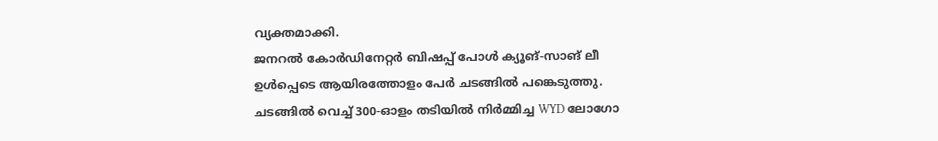വ്യക്തമാക്കി.
ജനറൽ കോർഡിനേറ്റർ ബിഷപ്പ് പോൾ ക്യൂങ്-സാങ് ലീ ഉൾപ്പെടെ ആയിരത്തോളം പേർ ചടങ്ങിൽ പങ്കെടുത്തു. ചടങ്ങിൽ വെച്ച് 300-ഓളം തടിയിൽ നിർമ്മിച്ച WYD ലോഗോ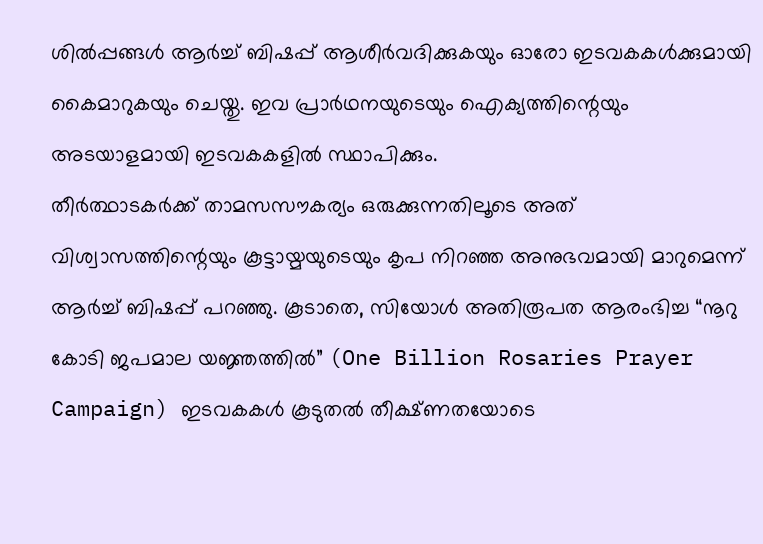ശിൽപ്പങ്ങൾ ആർച്ച് ബിഷപ്പ് ആശീർവദിക്കുകയും ഓരോ ഇടവകകൾക്കുമായി കൈമാറുകയും ചെയ്തു. ഇവ പ്രാർഥനയുടെയും ഐക്യത്തിന്റെയും അടയാളമായി ഇടവകകളിൽ സ്ഥാപിക്കും.
തീർത്ഥാടകർക്ക് താമസസൗകര്യം ഒരുക്കുന്നതിലൂടെ അത് വിശ്വാസത്തിന്റെയും കൂട്ടായ്മയുടെയും കൃപ നിറഞ്ഞ അനുഭവമായി മാറുമെന്ന് ആർച്ച് ബിഷപ്പ് പറഞ്ഞു. കൂടാതെ, സിയോൾ അതിരൂപത ആരംഭിച്ച “നൂറു കോടി ജപമാല യജ്ഞത്തിൽ” (One Billion Rosaries Prayer Campaign) ഇടവകകൾ കൂടുതൽ തീക്ഷ്ണതയോടെ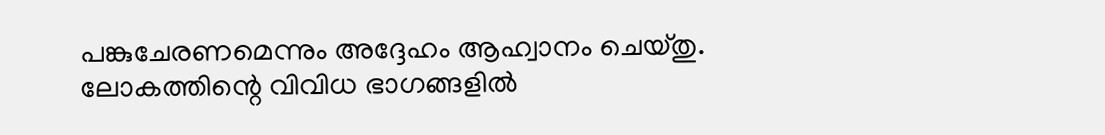പങ്കുചേരണമെന്നും അദ്ദേഹം ആഹ്വാനം ചെയ്തു. ലോകത്തിന്റെ വിവിധ ഭാഗങ്ങളിൽ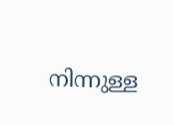നിന്നുള്ള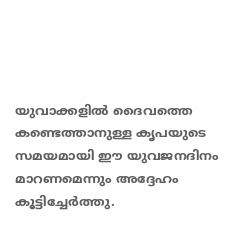യുവാക്കളിൽ ദൈവത്തെ കണ്ടെത്താനുള്ള കൃപയുടെ സമയമായി ഈ യുവജനദിനം മാറണമെന്നും അദ്ദേഹം കൂട്ടിച്ചേർത്തു.